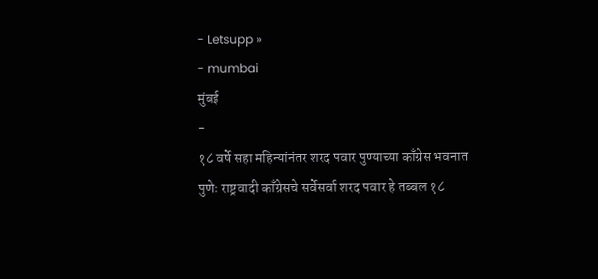- Letsupp »
- mumbai
मुंबई
-
१८ वर्षे सहा महिन्यांनंतर शरद पवार पुण्याच्या काँग्रेस भवनात
पुणेः राष्ट्रवादी काँग्रेसचे सर्वेसर्वा शरद पवार हे तब्बल १८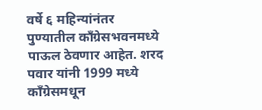वर्षे ६ महिन्यांनंतर पुण्यातील काँग्रेसभवनमध्ये पाऊल ठेवणार आहेत. शरद पवार यांनी 1999 मध्ये काँग्रेसमधून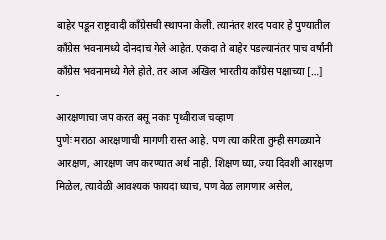बाहेर पडून राष्ट्रवादी काँग्रेसची स्थापना केली. त्यानंतर शरद पवार हे पुण्यातील काँग्रेस भवनामध्ये दोनदाच गेले आहेत. एकदा ते बाहेर पडल्यानंतर पाच वर्षांनी काँग्रेस भवनामध्ये गेले होते. तर आज अखिल भारतीय काँग्रेस पक्षाच्या […]
-
आरक्षणाचा जप करत बसू नकाः पृथ्वीराज चव्हाण
पुणेः मराठा आरक्षणाची मागणी रास्त आहे. पण त्या करिता तुम्ही सगळ्याने आरक्षण, आरक्षण जप करण्यात अर्थ नाही. शिक्षण घ्या, ज्या दिवशी आरक्षण मिळेल, त्यावेळी आवश्यक फायदा घ्याच, पण वेळ लागणार असेल,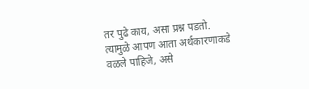तर पुढे काय, असा प्रश्न पडतो. त्यामुळे आपण आता अर्थकारणाकडे वळले पाहिजे, असे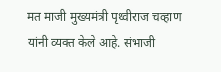मत माजी मुख्यमंत्री पृथ्वीराज चव्हाण यांनी व्यक्त केले आहे. संभाजी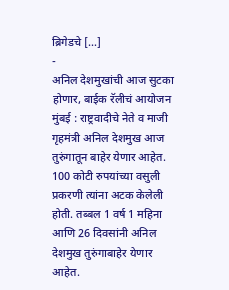ब्रिगेडचे […]
-
अनिल देशमुखांची आज सुटका होणार, बाईक रॅलीचं आयोजन
मुंबई : राष्ट्रवादीचे नेते व माजी गृहमंत्री अनिल देशमुख आज तुरुंगातून बाहेर येणार आहेत. 100 कोटी रुपयांच्या वसुली प्रकरणी त्यांना अटक केलेली होती. तब्बल 1 वर्ष 1 महिना आणि 26 दिवसांनी अनिल देशमुख तुरुंगाबाहेर येणार आहेत.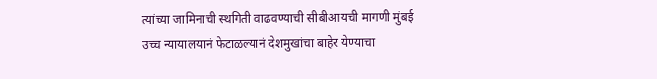त्यांच्या जामिनाची स्थगिती वाढवण्याची सीबीआयची मागणी मुंबई उच्च न्यायालयानं फेटाळल्यानं देशमुखांचा बाहेर येण्याचा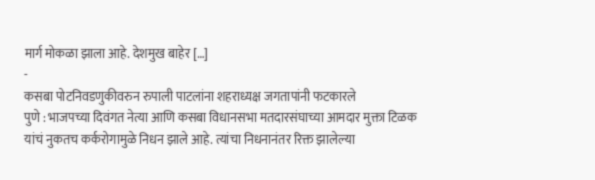मार्ग मोकळा झाला आहे. देशमुख बाहेर […]
-
कसबा पोटनिवडणुकीवरुन रुपाली पाटलांना शहराध्यक्ष जगतापांनी फटकारले
पुणे : भाजपच्या दिवंगत नेत्या आणि कसबा विधानसभा मतदारसंघाच्या आमदार मुक्ता टिळक यांचं नुकतच कर्करोगामुळे निधन झाले आहे. त्यांचा निधनानंतर रिक्त झालेल्या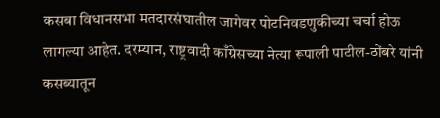कसबा विधानसभा मतदारसंघातील जागेवर पोटनिवडणुकीच्या चर्चा होऊ लागल्या आहेत. दरम्यान, राष्ट्रवादी काँग्रेसच्या नेत्या रूपाली पाटील-ठोंबरे यांनी कसब्यातून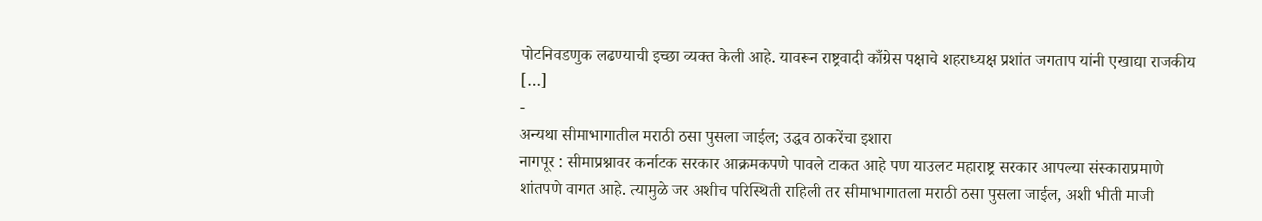पोटनिवडणुक लढण्याची इच्छा व्यक्त केली आहे. यावरून राष्ट्रवादी काँग्रेस पक्षाचे शहराध्यक्ष प्रशांत जगताप यांनी एखाद्या राजकीय […]
-
अन्यथा सीमाभागातील मराठी ठसा पुसला जाईल; उद्धव ठाकरेंचा इशारा
नागपूर : सीमाप्रश्नावर कर्नाटक सरकार आक्रमकपणे पावले टाकत आहे पण याउलट महाराष्ट्र सरकार आपल्या संस्काराप्रमाणे शांतपणे वागत आहे. त्यामुळे जर अशीच परिस्थिती राहिली तर सीमाभागातला मराठी ठसा पुसला जाईल, अशी भीती माजी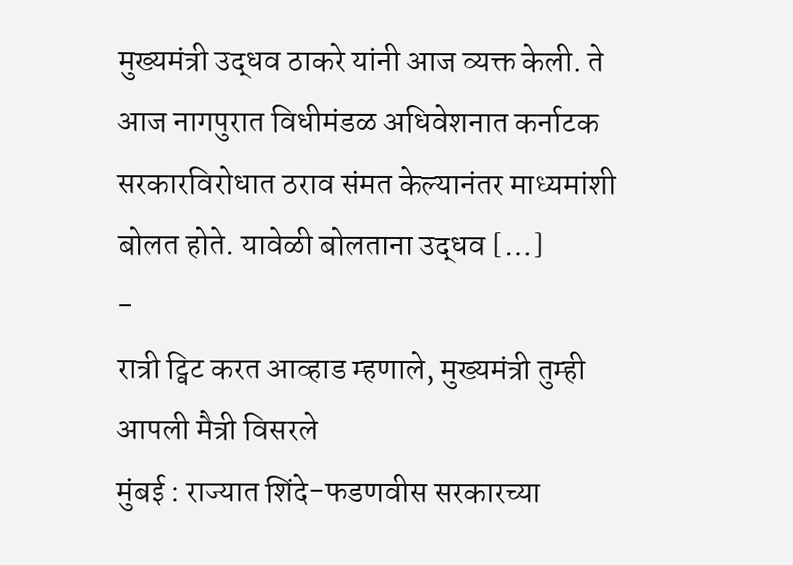मुख्यमंत्री उद्धव ठाकरे यांनी आज व्यक्त केली. ते आज नागपुरात विधीमंडळ अधिवेशनात कर्नाटक सरकारविरोधात ठराव संमत केल्यानंतर माध्यमांशी बोलत होते. यावेळी बोलताना उद्धव […]
-
रात्री ट्विट करत आव्हाड म्हणाले, मुख्यमंत्री तुम्ही आपली मैत्री विसरले
मुंबई : राज्यात शिंदे-फडणवीस सरकारच्या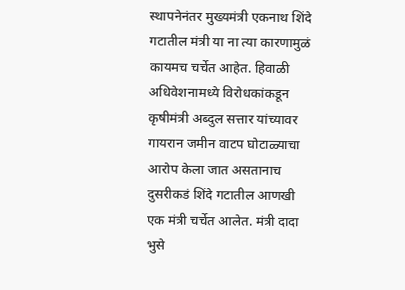स्थापनेनंतर मुख्यमंत्री एकनाथ शिंदे गटातील मंत्री या ना त्या कारणामुळं कायमच चर्चेत आहेत. हिवाळी अधिवेशनामध्ये विरोधकांकडून कृषीमंत्री अब्दुल सत्तार यांच्यावर गायरान जमीन वाटप घोटाळ्याचा आरोप केला जात असतानाच दुसरीकडं शिंदे गटातील आणखी एक मंत्री चर्चेत आलेत. मंत्री दादा भुसे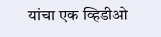यांचा एक व्हिडीओ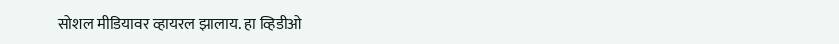सोशल मीडियावर व्हायरल झालाय. हा व्हिडीओ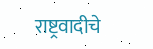राष्ट्रवादीचे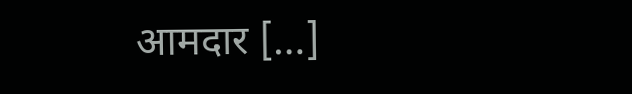आमदार […]